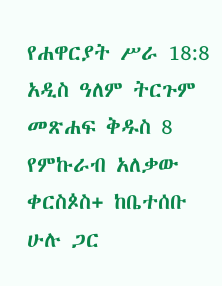የሐዋርያት ሥራ 18:8 አዲስ ዓለም ትርጉም መጽሐፍ ቅዱስ 8 የምኩራብ አለቃው ቀርስጶስ+ ከቤተሰቡ ሁሉ ጋር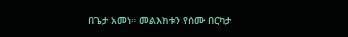በጌታ አመነ። መልእክቱን የሰሙ በርካታ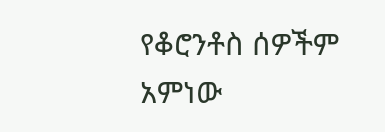የቆሮንቶስ ሰዎችም አምነው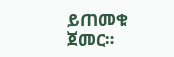ይጠመቁ ጀመር።